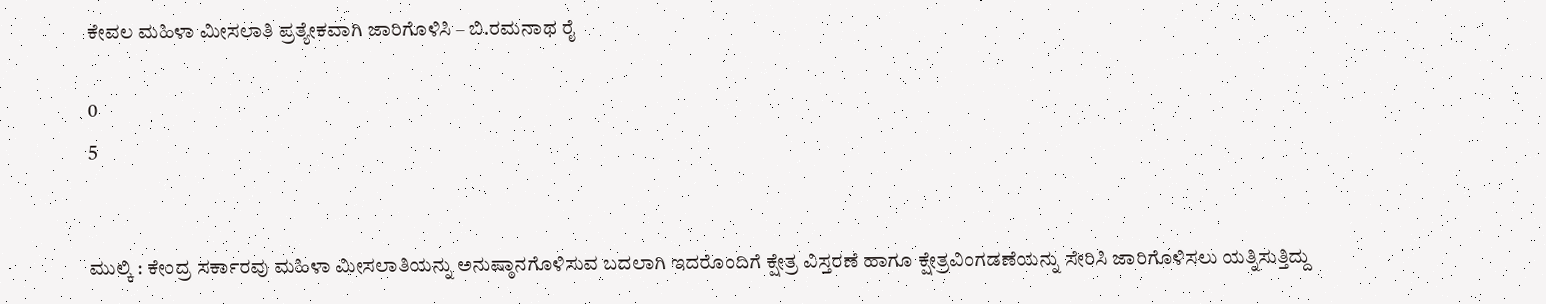ಕೇವಲ ಮಹಿಳಾ ಮೀಸಲಾತಿ ಪ್ರತ್ಯೇಕವಾಗಿ ಜಾರಿಗೊಳಿಸಿ – ಬಿ.ರಮನಾಥ ರೈ

0
5


ಮುಲ್ಕಿ : ಕೇಂದ್ರ ಸರ್ಕಾರವು ಮಹಿಳಾ ಮೀಸಲಾತಿಯನ್ನು ಅನುಷ್ಠಾನಗೊಳಿಸುವ ಬದಲಾಗಿ ಇದರೊಂದಿಗೆ ಕ್ಷೇತ್ರ ವಿಸ್ತರಣೆ ಹಾಗೂ ಕ್ಷೇತ್ರವಿಂಗಡಣೆಯನ್ನು ಸೇರಿಸಿ ಜಾರಿಗೊಳಿಸಲು ಯತ್ನಿಸುತ್ತಿದ್ದು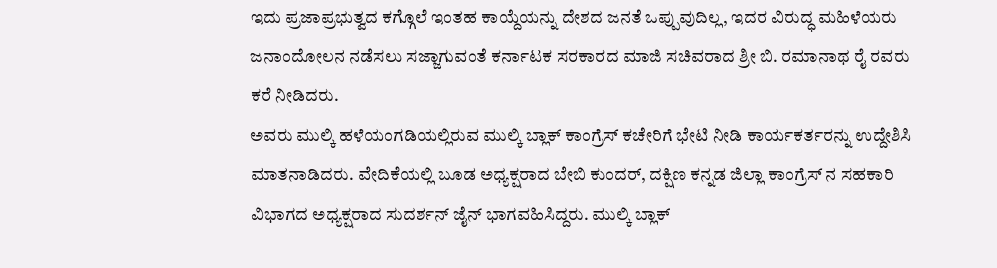ಇದು ಪ್ರಜಾಪ್ರಭುತ್ವದ ಕಗ್ಗೊಲೆ ಇಂತಹ ಕಾಯ್ದೆಯನ್ನು ದೇಶದ ಜನತೆ ಒಪ್ಪುವುದಿಲ್ಲ, ಇದರ ವಿರುದ್ಧ ಮಹಿಳೆಯರು ಜನಾಂದೋಲನ ನಡೆಸಲು ಸಜ್ಜಾಗುವಂತೆ ಕರ್ನಾಟಕ ಸರಕಾರದ ಮಾಜಿ ಸಚಿವರಾದ ಶ್ರೀ ಬಿ. ರಮಾನಾಥ ರೈ ರವರು ಕರೆ ನೀಡಿದರು.
ಅವರು ಮುಲ್ಕಿ ಹಳೆಯಂಗಡಿಯಲ್ಲಿರುವ ಮುಲ್ಕಿ ಬ್ಲಾಕ್ ಕಾಂಗ್ರೆಸ್ ಕಚೇರಿಗೆ ಭೇಟಿ ನೀಡಿ ಕಾರ್ಯಕರ್ತರನ್ನು ಉದ್ದೇಶಿಸಿ ಮಾತನಾಡಿದರು. ವೇದಿಕೆಯಲ್ಲಿ ಬೂಡ ಅಧ್ಯಕ್ಷರಾದ ಬೇಬಿ ಕುಂದರ್, ದಕ್ಷಿಣ ಕನ್ನಡ ಜಿಲ್ಲಾ ಕಾಂಗ್ರೆಸ್ ನ ಸಹಕಾರಿ ವಿಭಾಗದ ಅಧ್ಯಕ್ಷರಾದ ಸುದರ್ಶನ್ ಜೈನ್ ಭಾಗವಹಿಸಿದ್ದರು. ಮುಲ್ಕಿ ಬ್ಲಾಕ್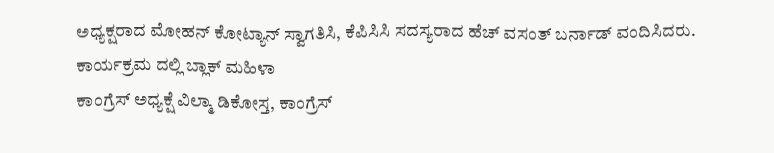ಅಧ್ಯಕ್ಷರಾದ ಮೋಹನ್ ಕೋಟ್ಯಾನ್ ಸ್ವಾಗತಿಸಿ, ಕೆಪಿಸಿಸಿ ಸದಸ್ಯರಾದ ಹೆಚ್ ವಸಂತ್ ಬರ್ನಾಡ್ ವಂದಿಸಿದರು.
ಕಾರ್ಯಕ್ರಮ ದಲ್ಲಿ ಬ್ಲಾಕ್ ಮಹಿಳಾ
ಕಾಂಗ್ರೆಸ್ ಅಧ್ಯಕ್ಷೆ ವಿಲ್ಮಾ ಡಿಕೋಸ್ತ, ಕಾಂಗ್ರೆಸ್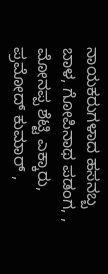ನಾಯಕರುಗಳಾದ ಹಸನಬ್ಬ ಬಾಳ, ಗೋಪಿನಾಥ ಪಡಂಗ, , ಮೋನಪ್ಪ ಶೆಟ್ಟಿ ಎಕ್ಕಾರು, ಪ್ರಮೋದ್ ಕುಮಾರ್ ,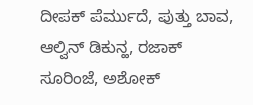ದೀಪಕ್ ಪೆರ್ಮುದೆ, ಪುತ್ತು ಬಾವ, ಆಲ್ವಿನ್ ಡಿಕುನ್ಹ, ರಜಾಕ್ ಸೂರಿಂಜೆ, ಅಶೋಕ್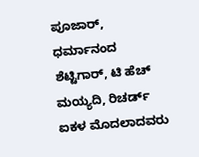ಪೂಜಾರ್, ಧರ್ಮಾನಂದ ಶೆಟ್ಟಿಗಾರ್, ಟಿ ಹೆಚ್ ಮಯ್ಯದಿ, ರಿಚರ್ಡ್ ಐಕಳ ಮೊದಲಾದವರು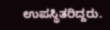ಉಪಸ್ಥಿತರಿದ್ದರು.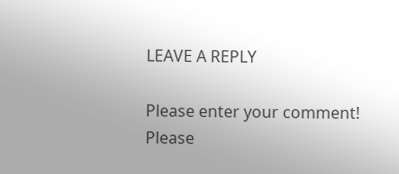LEAVE A REPLY

Please enter your comment!
Please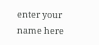enter your name here